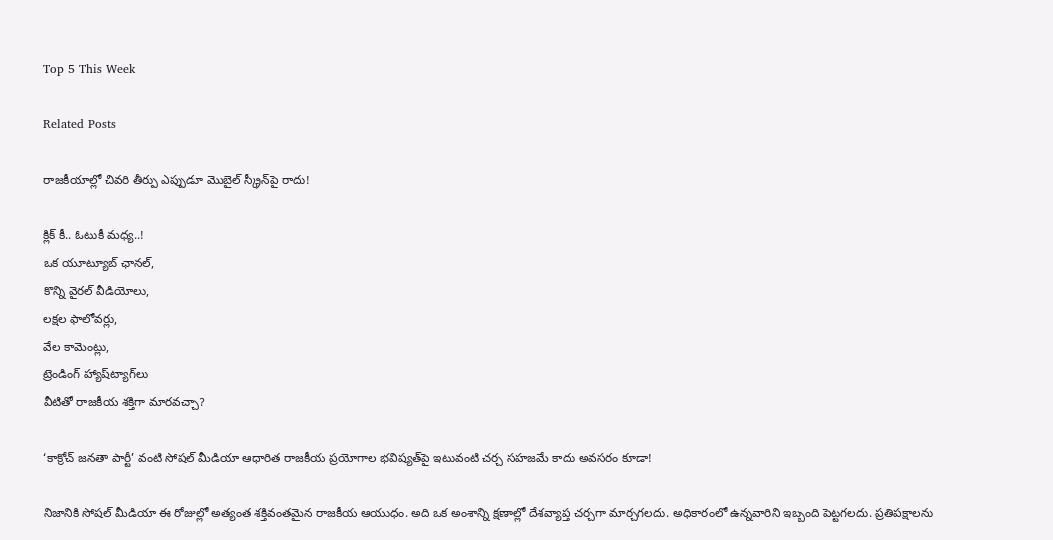Top 5 This Week

Related Posts

రాజకీయాల్లో చివరి తీర్పు ఎప్పుడూ మొబైల్ స్క్రీన్‌పై రాదు!

క్లిక్ కీ.. ఓటుకీ మధ్య..!
ఒక యూట్యూబ్ ఛానల్,
కొన్ని వైరల్ వీడియోలు,
లక్షల ఫాలోవర్లు,
వేల కామెంట్లు,
ట్రెండింగ్ హ్యాష్‌ట్యాగ్‌లు
వీటితో రాజకీయ శక్తిగా మారవచ్చా?

‘కాక్రోచ్ జనతా పార్టీ’ వంటి సోషల్ మీడియా ఆధారిత రాజకీయ ప్రయోగాల భవిష్యత్‌పై ఇటువంటి చర్చ సహజమే కాదు అవసరం కూడా!

నిజానికి సోషల్ మీడియా ఈ రోజుల్లో అత్యంత శక్తివంతమైన రాజకీయ ఆయుధం. అది ఒక అంశాన్ని క్షణాల్లో దేశవ్యాప్త చర్చగా మార్చగలదు. అధికారంలో ఉన్నవారిని ఇబ్బంది పెట్టగలదు. ప్రతిపక్షాలను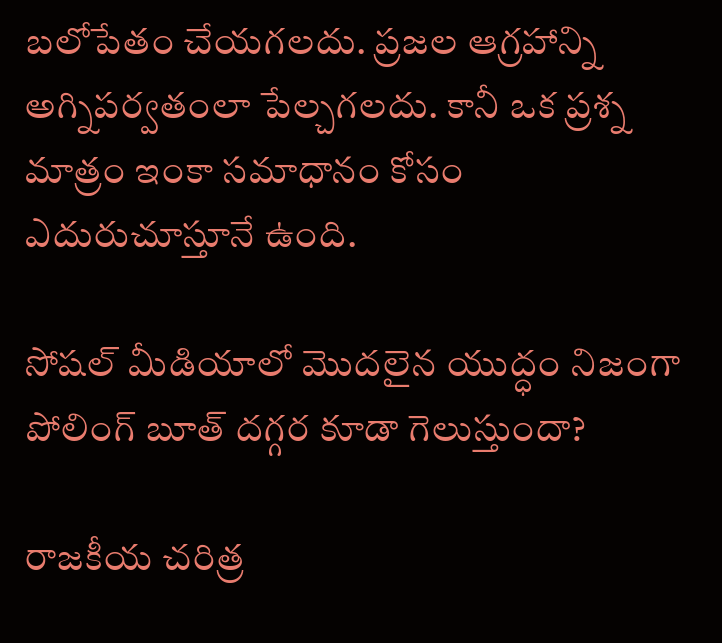బలోపేతం చేయగలదు. ప్రజల ఆగ్రహాన్ని అగ్నిపర్వతంలా పేల్చగలదు. కానీ ఒక ప్రశ్న మాత్రం ఇంకా సమాధానం కోసం ఎదురుచూస్తూనే ఉంది.

సోషల్ మీడియాలో మొదలైన యుద్ధం నిజంగా పోలింగ్ బూత్ దగ్గర కూడా గెలుస్తుందా?

రాజకీయ చరిత్ర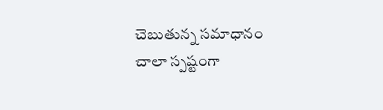చెబుతున్న సమాధానం చాలా స్పష్టంగా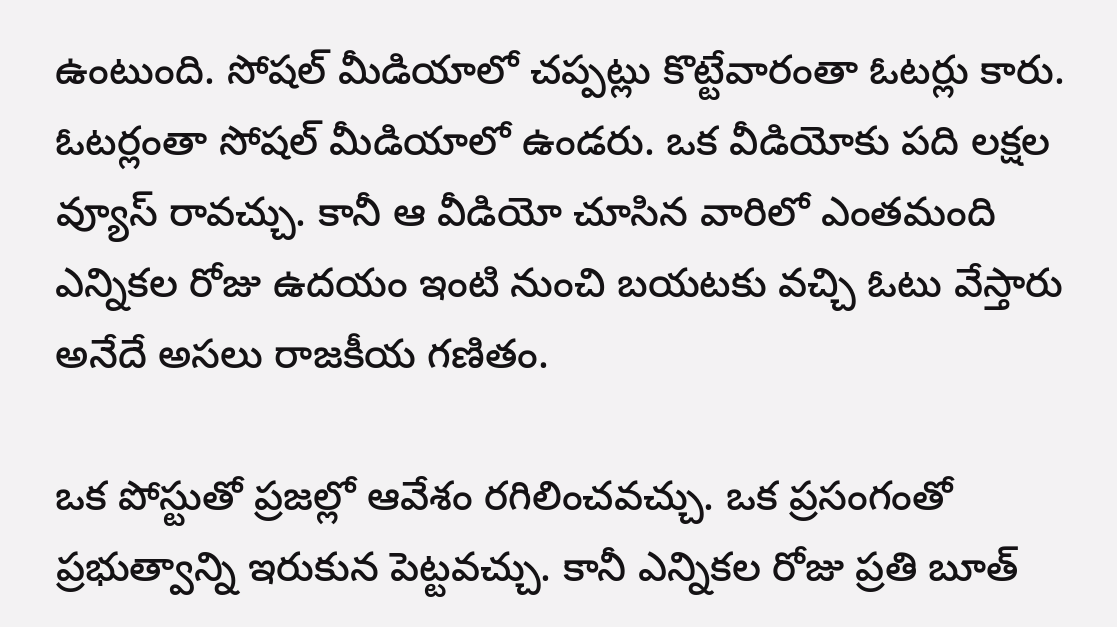ఉంటుంది. సోషల్ మీడియాలో చప్పట్లు కొట్టేవారంతా ఓటర్లు కారు. ఓటర్లంతా సోషల్ మీడియాలో ఉండరు. ఒక వీడియోకు పది లక్షల వ్యూస్ రావచ్చు. కానీ ఆ వీడియో చూసిన వారిలో ఎంతమంది ఎన్నికల రోజు ఉదయం ఇంటి నుంచి బయటకు వచ్చి ఓటు వేస్తారు అనేదే అసలు రాజకీయ గణితం.

ఒక పోస్టుతో ప్రజల్లో ఆవేశం రగిలించవచ్చు. ఒక ప్రసంగంతో ప్రభుత్వాన్ని ఇరుకున పెట్టవచ్చు. కానీ ఎన్నికల రోజు ప్రతి బూత్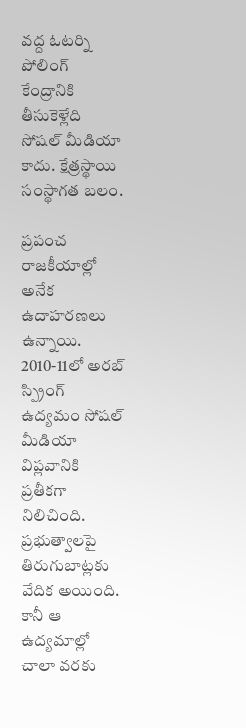వద్ద ఓటర్ని పోలింగ్ కేంద్రానికి తీసుకెళ్లేది సోషల్ మీడియా కాదు. క్షేత్రస్థాయి సంస్థాగత బలం.

ప్రపంచ రాజకీయాల్లో అనేక ఉదాహరణలు ఉన్నాయి. 2010-11లో అరబ్ స్ప్రింగ్ ఉద్యమం సోషల్ మీడియా విప్లవానికి ప్రతీకగా నిలిచింది. ప్రభుత్వాలపై తిరుగుబాట్లకు వేదిక అయింది. కానీ ఆ ఉద్యమాల్లో చాలా వరకు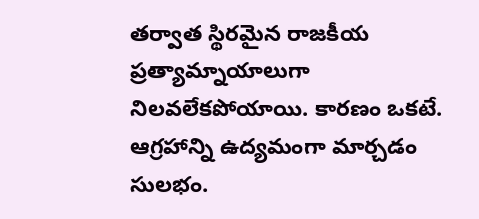తర్వాత స్థిరమైన రాజకీయ ప్రత్యామ్నాయాలుగా నిలవలేకపోయాయి. కారణం ఒకటే. ఆగ్రహాన్ని ఉద్యమంగా మార్చడం సులభం.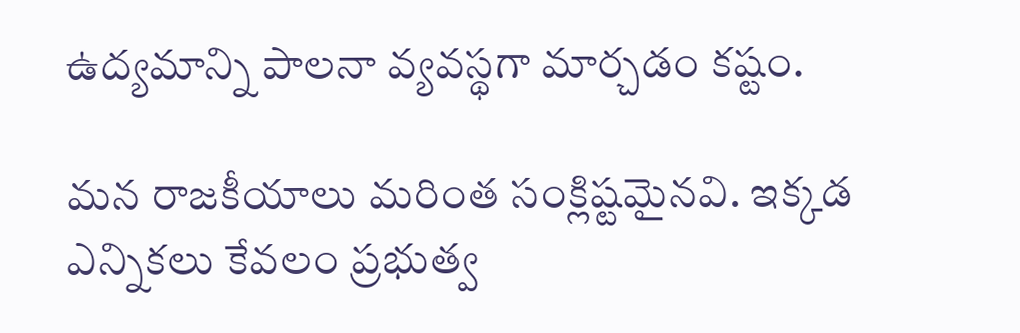ఉద్యమాన్ని పాలనా వ్యవస్థగా మార్చడం కష్టం.

మన రాజకీయాలు మరింత సంక్లిష్టమైనవి. ఇక్కడ ఎన్నికలు కేవలం ప్రభుత్వ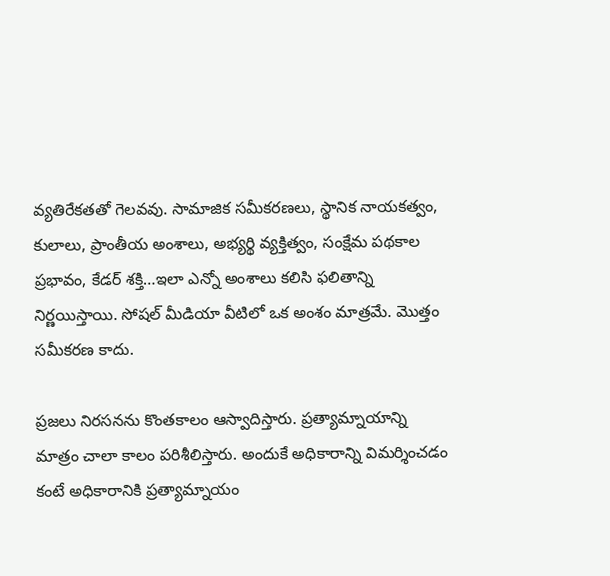వ్యతిరేకతతో గెలవవు. సామాజిక సమీకరణలు, స్థానిక నాయకత్వం, కులాలు, ప్రాంతీయ అంశాలు, అభ్యర్థి వ్యక్తిత్వం, సంక్షేమ పథకాల ప్రభావం, కేడర్ శక్తి…ఇలా ఎన్నో అంశాలు కలిసి ఫలితాన్ని నిర్ణయిస్తాయి. సోషల్ మీడియా వీటిలో ఒక అంశం మాత్రమే. మొత్తం సమీకరణ కాదు.

ప్రజలు నిరసనను కొంతకాలం ఆస్వాదిస్తారు. ప్రత్యామ్నాయాన్ని మాత్రం చాలా కాలం పరిశీలిస్తారు. అందుకే అధికారాన్ని విమర్శించడం కంటే అధికారానికి ప్రత్యామ్నాయం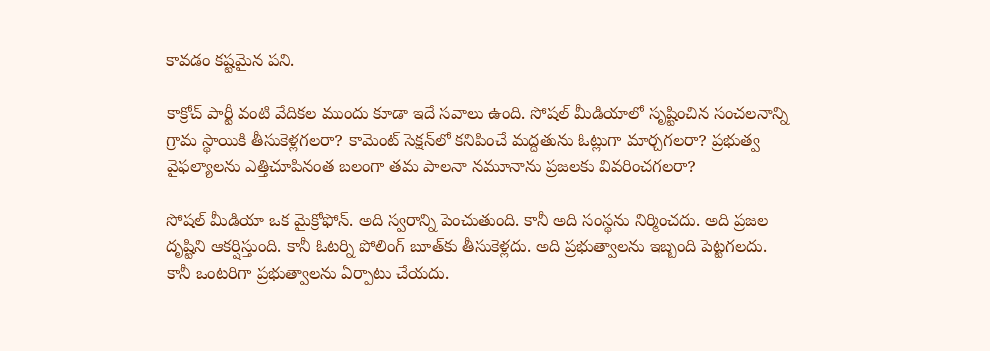కావడం కష్టమైన పని.

కాక్రోచ్ పార్టీ వంటి వేదికల ముందు కూడా ఇదే సవాలు ఉంది. సోషల్ మీడియాలో సృష్టించిన సంచలనాన్ని గ్రామ స్థాయికి తీసుకెళ్లగలరా? కామెంట్ సెక్షన్‌లో కనిపించే మద్దతును ఓట్లుగా మార్చగలరా? ప్రభుత్వ వైఫల్యాలను ఎత్తిచూపినంత బలంగా తమ పాలనా నమూనాను ప్రజలకు వివరించగలరా?

సోషల్ మీడియా ఒక మైక్రోఫోన్. అది స్వరాన్ని పెంచుతుంది. కానీ అది సంస్థను నిర్మించదు. అది ప్రజల దృష్టిని ఆకర్షిస్తుంది. కానీ ఓటర్ని పోలింగ్ బూత్‌కు తీసుకెళ్లదు. అది ప్రభుత్వాలను ఇబ్బంది పెట్టగలదు. కానీ ఒంటరిగా ప్రభుత్వాలను ఏర్పాటు చేయదు.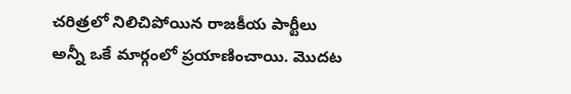చరిత్రలో నిలిచిపోయిన రాజకీయ పార్టీలు అన్నీ ఒకే మార్గంలో ప్రయాణించాయి. మొదట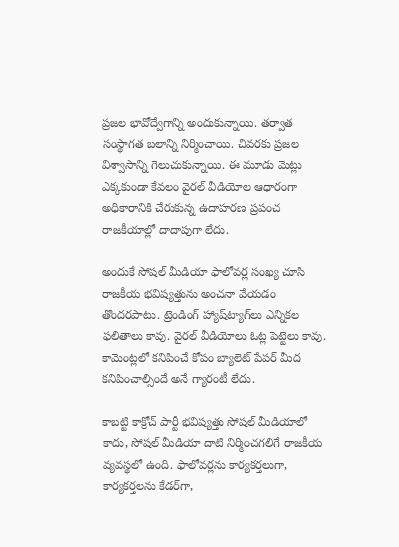ప్రజల భావోద్వేగాన్ని అందుకున్నాయి. తర్వాత సంస్థాగత బలాన్ని నిర్మించాయి. చివరకు ప్రజల విశ్వాసాన్ని గెలుచుకున్నాయి. ఈ మూడు మెట్లు ఎక్కకుండా కేవలం వైరల్ వీడియోల ఆధారంగా అధికారానికి చేరుకున్న ఉదాహరణ ప్రపంచ రాజకీయాల్లో దాదాపుగా లేదు.

అందుకే సోషల్ మీడియా ఫాలోవర్ల సంఖ్య చూసి రాజకీయ భవిష్యత్తును అంచనా వేయడం తొందరపాటు. ట్రెండింగ్ హ్యాష్‌ట్యాగ్‌లు ఎన్నికల ఫలితాలు కావు. వైరల్ వీడియోలు ఓట్ల పెట్టెలు కావు. కామెంట్లలో కనిపించే కోపం బ్యాలెట్ పేపర్ మీద కనిపించాల్సిందే అనే గ్యారంటీ లేదు.

కాబట్టి కాక్రోచ్ పార్టీ భవిష్యత్తు సోషల్ మీడియాలో కాదు, సోషల్ మీడియా దాటి నిర్మించగలిగే రాజకీయ వ్యవస్థలో ఉంది. ఫాలోవర్లను కార్యకర్తలుగా, కార్యకర్తలను కేడర్‌గా,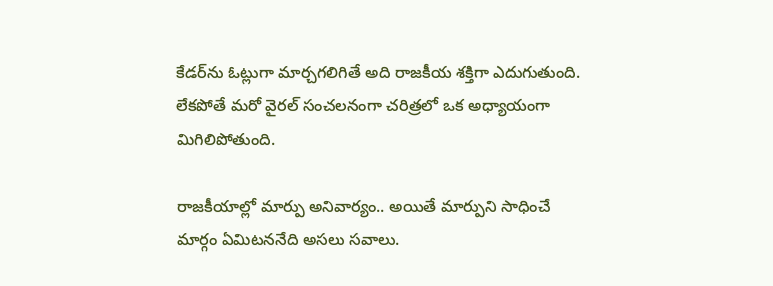కేడర్‌ను ఓట్లుగా మార్చగలిగితే అది రాజకీయ శక్తిగా ఎదుగుతుంది. లేకపోతే మరో వైరల్ సంచలనంగా చరిత్రలో ఒక అధ్యాయంగా మిగిలిపోతుంది.

రాజకీయాల్లో మార్పు అనివార్యం.. అయితే మార్పుని సాధించే మార్గం ఏమిటననేది అసలు సవాలు.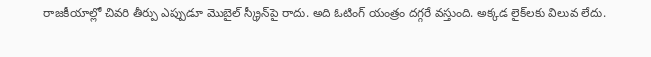రాజకీయాల్లో చివరి తీర్పు ఎప్పుడూ మొబైల్ స్క్రీన్‌పై రాదు. అది ఓటింగ్ యంత్రం దగ్గరే వస్తుంది. అక్కడ లైక్‌లకు విలువ లేదు.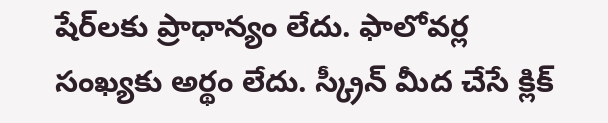షేర్‌లకు ప్రాధాన్యం లేదు. ఫాలోవర్ల సంఖ్యకు అర్థం లేదు. స్క్రీన్ మీద చేసే క్లిక్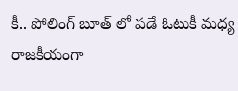కీ.. పోలింగ్ బూత్ లో పడే ఓటుకీ మధ్య రాజకీయంగా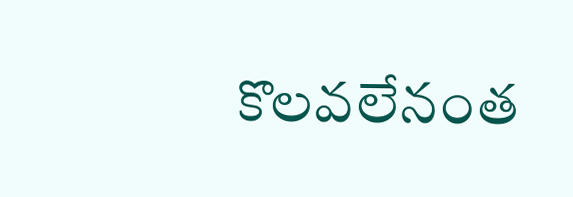కొలవలేనంత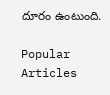దూరం ఉంటుంది.

Popular Articles